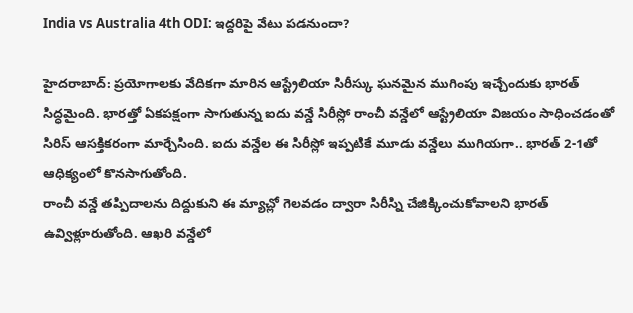India vs Australia 4th ODI: ఇద్దరిపై వేటు పడనుందా?

హైదరాబాద్: ప్రయోగాలకు వేదికగా మారిన ఆస్ట్రేలియా సిరీస్కు ఘనమైన ముగింపు ఇచ్చేందుకు భారత్ సిద్ధమైంది. భారత్తో ఏకపక్షంగా సాగుతున్న ఐదు వన్డే సిరీస్లో రాంచీ వన్డేలో ఆస్ట్రేలియా విజయం సాధించడంతో సిరిస్ ఆసక్తికరంగా మార్చేసింది. ఐదు వన్డేల ఈ సిరీస్లో ఇప్పటికే మూడు వన్డేలు ముగియగా.. భారత్ 2-1తో ఆధిక్యంలో కొనసాగుతోంది.
రాంచీ వన్డే తప్పిదాలను దిద్దుకుని ఈ మ్యాచ్లో గెలవడం ద్వారా సిరీస్ని చేజిక్కించుకోవాలని భారత్ ఉవ్విళ్లూరుతోంది. ఆఖరి వన్డేలో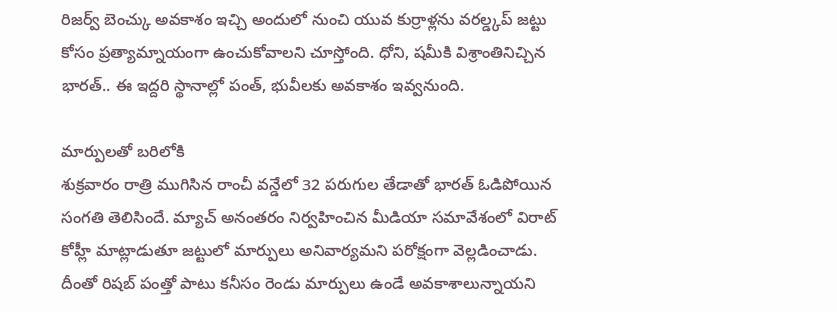రిజర్వ్ బెంచ్కు అవకాశం ఇచ్చి అందులో నుంచి యువ కుర్రాళ్లను వరల్డ్కప్ జట్టు కోసం ప్రత్యామ్నాయంగా ఉంచుకోవాలని చూస్తోంది. ధోని, షమీకి విశ్రాంతినిచ్చిన భారత్.. ఈ ఇద్దరి స్థానాల్లో పంత్, భువీలకు అవకాశం ఇవ్వనుంది.

మార్పులతో బరిలోకి
శుక్రవారం రాత్రి ముగిసిన రాంచీ వన్డేలో 32 పరుగుల తేడాతో భారత్ ఓడిపోయిన సంగతి తెలిసిందే. మ్యాచ్ అనంతరం నిర్వహించిన మీడియా సమావేశంలో విరాట్ కోహ్లీ మాట్లాడుతూ జట్టులో మార్పులు అనివార్యమని పరోక్షంగా వెల్లడించాడు. దీంతో రిషబ్ పంత్తో పాటు కనీసం రెండు మార్పులు ఉండే అవకాశాలున్నాయని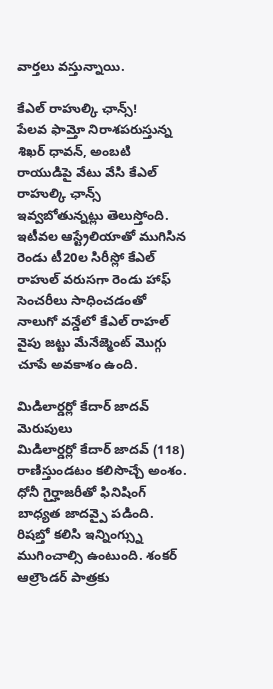వార్తలు వస్తున్నాయి.

కేఎల్ రాహుల్కి ఛాన్స్!
పేలవ ఫామ్తో నిరాశపరుస్తున్న శిఖర్ ధావన్, అంబటి రాయుడిపై వేటు వేసి కేఎల్ రాహుల్కి ఛాన్స్ ఇవ్వబోతున్నట్లు తెలుస్తోంది. ఇటీవల ఆస్ట్రేలియాతో ముగిసిన రెండు టీ20ల సిరీస్లో కేఎల్ రాహుల్ వరుసగా రెండు హాఫ్ సెంచరీలు సాధించడంతో నాలుగో వన్డేలో కేఎల్ రాహల్ వైపు జట్టు మేనేజ్మెంట్ మొగ్గు చూపే అవకాశం ఉంది.

మిడిలార్డర్లో కేదార్ జాదవ్ మెరుపులు
మిడిలార్డర్లో కేదార్ జాదవ్ (118) రాణిస్తుండటం కలిసొచ్చే అంశం. ధోనీ గైర్హాజరీతో ఫినిషింగ్ బాధ్యత జాదవ్పై పడింది. రిషబ్తో కలిసి ఇన్నింగ్స్ను ముగించాల్సి ఉంటుంది. శంకర్ ఆల్రౌండర్ పాత్రకు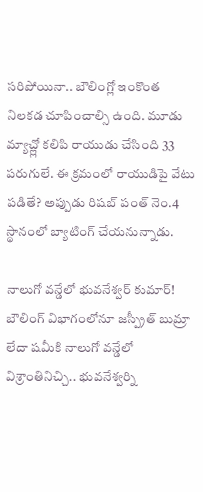సరిపోయినా.. బౌలింగ్లో ఇంకొంత నిలకడ చూపించాల్సి ఉంది. మూడు మ్యాచ్ల్లో కలిపి రాయుడు చేసింది 33 పరుగులే. ఈ క్రమంలో రాయుడిపై వేటు పడితే? అప్పుడు రిషబ్ పంత్ నెం.4 స్థానంలో బ్యాటింగ్ చేయనున్నాడు.

నాలుగో వన్డేలో భువనేశ్వర్ కుమార్!
బౌలింగ్ విభాగంలోనూ జస్ప్రీత్ బుమ్రా లేదా షమీకి నాలుగో వన్డేలో విశ్రాంతినిచ్చి.. భువనేశ్వర్ని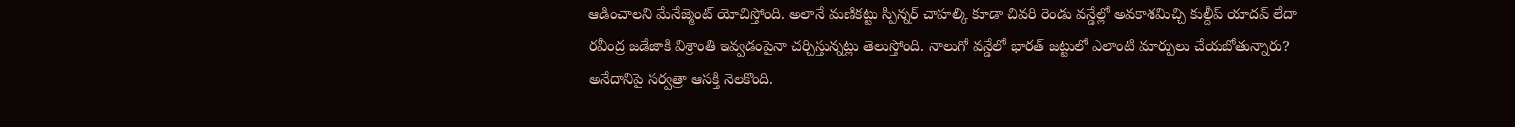ఆడించాలని మేనేజ్మెంట్ యోచిస్తోంది. అలానే మణికట్టు స్పిన్నర్ చాహల్కి కూడా చివరి రెండు వన్డేల్లో అవకాశమిచ్చి కుల్దీప్ యాదవ్ లేదా రవీంద్ర జడేజాకి విశ్రాంతి ఇవ్వడంపైనా చర్చిస్తున్నట్లు తెలుస్తోంది. నాలుగో వన్డేలో భారత్ జట్టులో ఎలాంటి మార్పులు చేయబోతున్నారు? అనేదానిపై సర్వత్రా ఆసక్తి నెలకొంది.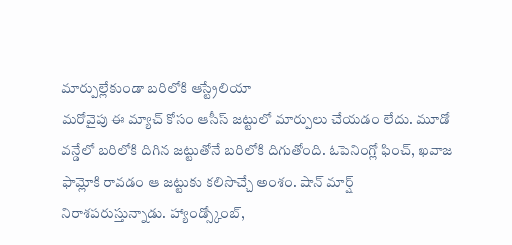మార్పుల్లేకుండా బరిలోకి ఆస్ట్రేలియా
మరోవైపు ఈ మ్యాచ్ కోసం ఆసీస్ జట్టులో మార్పులు చేయడం లేదు. మూడో వన్డేలో బరిలోకి దిగిన జట్టుతోనే బరిలోకి దిగుతోంది. ఓపెనింగ్లో ఫించ్, ఖవాజ ఫామ్లోకి రావడం ఆ జట్టుకు కలిసొచ్చే అంశం. షాన్ మార్ష్ నిరాశపరుస్తున్నాడు. హ్యాండ్స్కోంబ్,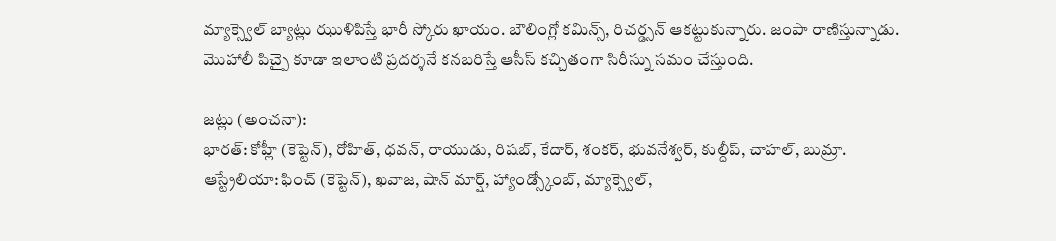మ్యాక్స్వెల్ బ్యాట్లు ఝుళిపిస్తే భారీ స్కోరు ఖాయం. బౌలింగ్లో కమిన్స్, రిచర్డ్సన్ ఆకట్టుకున్నారు. జంపా రాణిస్తున్నాడు. మొహాలీ పిచ్పై కూడా ఇలాంటి ప్రదర్శనే కనబరిస్తే ఆసీస్ కచ్చితంగా సిరీస్ను సమం చేస్తుంది.

జట్లు (అంచనా):
భారత్: కోహ్లీ (కెప్టెన్), రోహిత్, ధవన్, రాయుడు, రిషబ్, కేదార్, శంకర్, భువనేశ్వర్, కుల్దీప్, చాహల్, బుమ్రా.
ఆస్ట్రేలియా: ఫించ్ (కెప్టెన్), ఖవాజ, షాన్ మార్ష్, హ్యాండ్స్కోంబ్, మ్యాక్స్వెల్,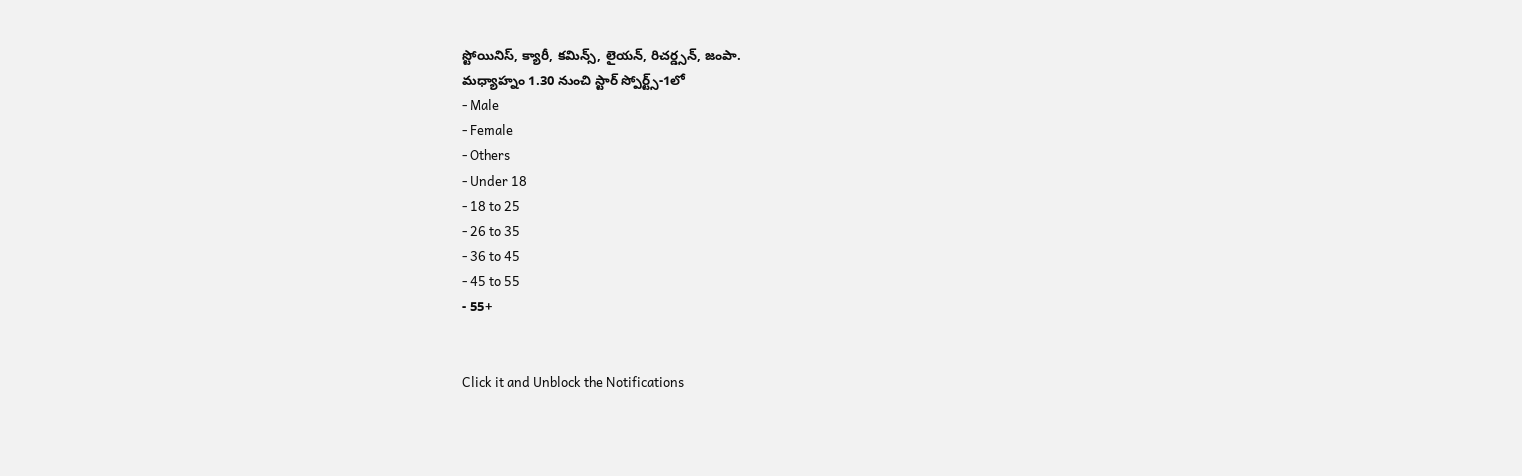స్టోయినిస్, క్యారీ, కమిన్స్, లైయన్, రిచర్డ్సన్, జంపా.
మధ్యాహ్నం 1.30 నుంచి స్టార్ స్పోర్ట్స్-1లో
- Male
- Female
- Others
- Under 18
- 18 to 25
- 26 to 35
- 36 to 45
- 45 to 55
- 55+


Click it and Unblock the Notifications